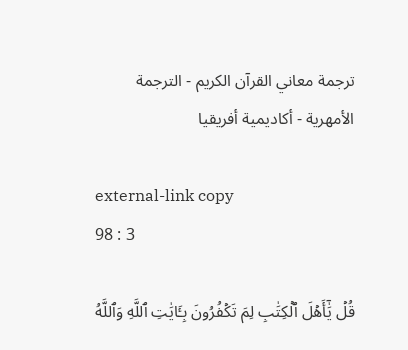ترجمة معاني القرآن الكريم - الترجمة الأمهرية - أكاديمية أفريقيا

external-link copy
98 : 3

قُلۡ يَٰٓأَهۡلَ ٱلۡكِتَٰبِ لِمَ تَكۡفُرُونَ بِـَٔايَٰتِ ٱللَّهِ وَٱللَّهُ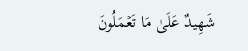شَهِيدٌ عَلَىٰ مَا تَعۡمَلُونَ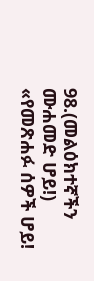98.(መልዕክተኛችን ሙሐመድ ሆይ!) «የመጽሐፉ ሰዎች ሆይ!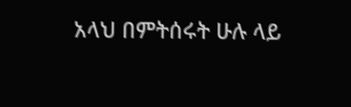አላህ በምትሰሩት ሁሉ ላይ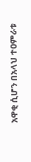አዋቂ ሲሆን በአላህ ተዐምራቱ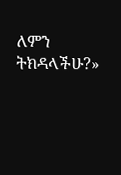ለምን ትክዳላችሁ?»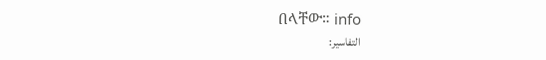በላቸው። info
التفاسير: